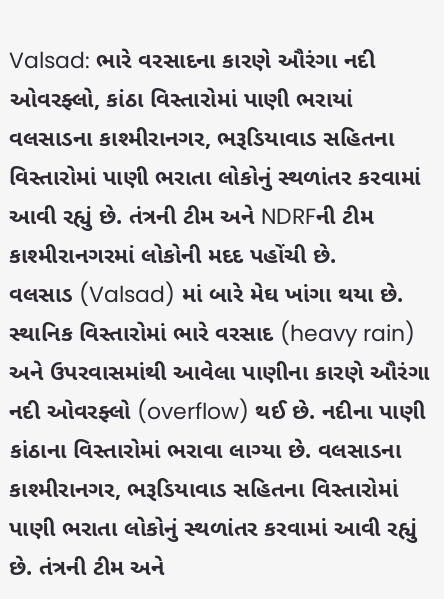Valsad: ભારે વરસાદના કારણે ઔરંગા નદી ઓવરફ્લો, કાંઠા વિસ્તારોમાં પાણી ભરાયાં
વલસાડના કાશ્મીરાનગર, ભરૂડિયાવાડ સહિતના વિસ્તારોમાં પાણી ભરાતા લોકોનું સ્થળાંતર કરવામાં આવી રહ્યું છે. તંત્રની ટીમ અને NDRFની ટીમ કાશ્મીરાનગરમાં લોકોની મદદ પહોંચી છે.
વલસાડ (Valsad) માં બારે મેઘ ખાંગા થયા છે. સ્થાનિક વિસ્તારોમાં ભારે વરસાદ (heavy rain) અને ઉપરવાસમાંથી આવેલા પાણીના કારણે ઔરંગા નદી ઓવરફ્લો (overflow) થઈ છે. નદીના પાણી કાંઠાના વિસ્તારોમાં ભરાવા લાગ્યા છે. વલસાડના કાશ્મીરાનગર, ભરૂડિયાવાડ સહિતના વિસ્તારોમાં પાણી ભરાતા લોકોનું સ્થળાંતર કરવામાં આવી રહ્યું છે. તંત્રની ટીમ અને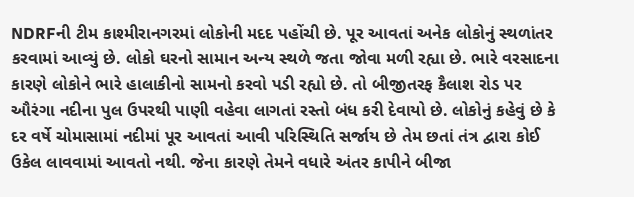NDRFની ટીમ કાશ્મીરાનગરમાં લોકોની મદદ પહોંચી છે. પૂર આવતાં અનેક લોકોનું સ્થળાંતર કરવામાં આવ્યું છે. લોકો ઘરનો સામાન અન્ય સ્થળે જતા જોવા મળી રહ્યા છે. ભારે વરસાદના કારણે લોકોને ભારે હાલાકીનો સામનો કરવો પડી રહ્યો છે. તો બીજીતરફ કૈલાશ રોડ પર ઔરંગા નદીના પુલ ઉપરથી પાણી વહેવા લાગતાં રસ્તો બંધ કરી દેવાયો છે. લોકોનું કહેવું છે કે દર વર્ષે ચોમાસામાં નદીમાં પૂર આવતાં આવી પરિસ્થિતિ સર્જાય છે તેમ છતાં તંત્ર દ્વારા કોઈ ઉકેલ લાવવામાં આવતો નથી. જેના કારણે તેમને વધારે અંતર કાપીને બીજા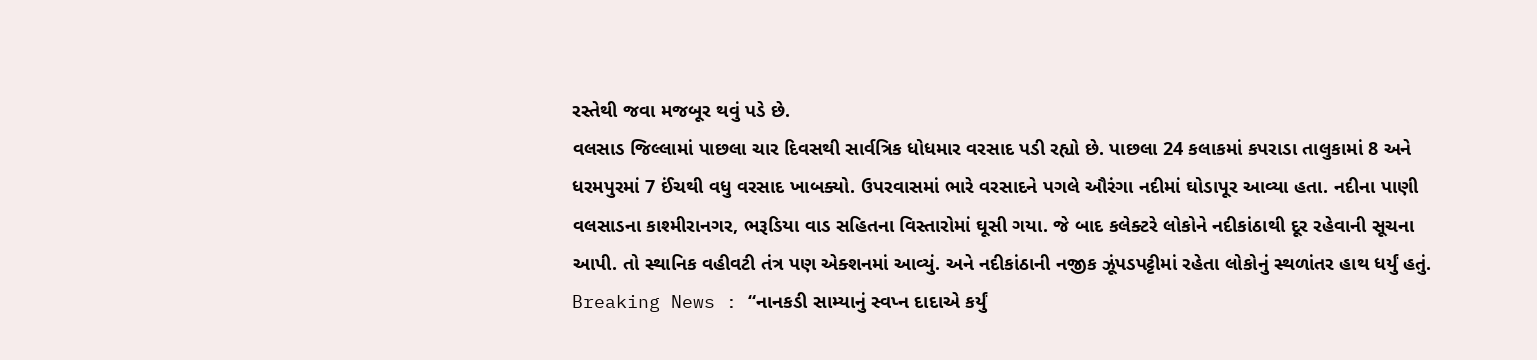રસ્તેથી જવા મજબૂર થવું પડે છે.
વલસાડ જિલ્લામાં પાછલા ચાર દિવસથી સાર્વત્રિક ધોધમાર વરસાદ પડી રહ્યો છે. પાછલા 24 કલાકમાં કપરાડા તાલુકામાં 8 અને ધરમપુરમાં 7 ઈંચથી વધુ વરસાદ ખાબક્યો. ઉપરવાસમાં ભારે વરસાદને પગલે ઔરંગા નદીમાં ઘોડાપૂર આવ્યા હતા. નદીના પાણી વલસાડના કાશ્મીરાનગર, ભરૂડિયા વાડ સહિતના વિસ્તારોમાં ઘૂસી ગયા. જે બાદ કલેક્ટરે લોકોને નદીકાંઠાથી દૂર રહેવાની સૂચના આપી. તો સ્થાનિક વહીવટી તંત્ર પણ એક્શનમાં આવ્યું. અને નદીકાંઠાની નજીક ઝૂંપડપટ્ટીમાં રહેતા લોકોનું સ્થળાંતર હાથ ધર્યું હતું.
Breaking News : “નાનકડી સામ્યાનું સ્વપ્ન દાદાએ કર્યું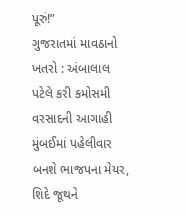પૂરું!”
ગુજરાતમાં માવઠાનો ખતરો : અંબાલાલ પટેલે કરી કમોસમી વરસાદની આગાહી
મુંબઈમાં પહેલીવાર બનશે ભાજપના મેયર, શિદે જૂથને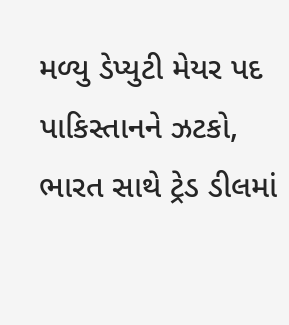મળ્યુ ડેપ્યુટી મેયર પદ
પાકિસ્તાનને ઝટકો, ભારત સાથે ટ્રેડ ડીલમાં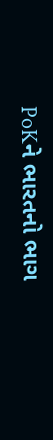PoKને ભારતનો ભાગ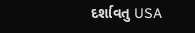દર્શાવતુ USA